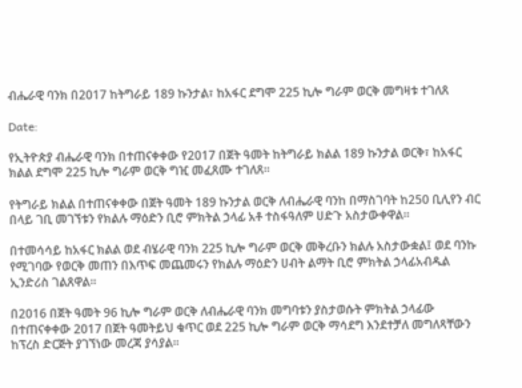ብሔራዊ ባንክ በ2017 ከትግራይ 189 ኩንታል፣ ከአፋር ደግሞ 225 ኪሎ ግራም ወርቅ መግዛቱ ተገለጸ

Date:

የኢትዮጵያ ብሔራዊ ባንክ በተጠናቀቀው የ2017 በጀት ዓመት ከትግራይ ክልል 189 ኩንታል ወርቅ፣ ከአፋር ክልል ደግሞ 225 ኪሎ ግራም ወርቅ ግዢ መፈጸሙ ተገለጸ።

የትግራይ ክልል በተጠናቀቀው በጀት ዓመት 189 ኩንታል ወርቅ ለብሔራዊ ባንከ በማስገባት ከ250 ቢሊየን ብር በላይ ገቢ መገኘቱን የክልሉ ማዕድን ቢሮ ምክትል ኃላፊ አቶ ተስፋዓለም ሀድጉ አስታውቀዋል።

በተመሳሳይ ከአፋር ክልል ወደ ብሄራዊ ባንክ 225 ኪሎ ግራም ወርቅ መቅረቡን ክልሉ አስታውቋል፤ ወደ ባንኩ የሚገባው የወርቅ መጠን በእጥፍ መጨመሩን የክልሉ ማዕድን ሀብት ልማት ቢሮ ምክትል ኃላፊአብዱል ኢንድሪስ ገልጸዋል።

በ2016 በጀት ዓመት 96 ኪሎ ግራም ወርቅ ለብሔራዊ ባንክ መግባቱን ያስታወሱት ምክትል ኃላፊው በተጠናቀቀው 2017 በጀት ዓመትይህ ቁጥር ወደ 225 ኪሎ ግራም ወርቅ ማሳደግ እንደተቻለ መግለጻቸውን ከፕረስ ድርጅት ያገኘነው መረጃ ያሳያል።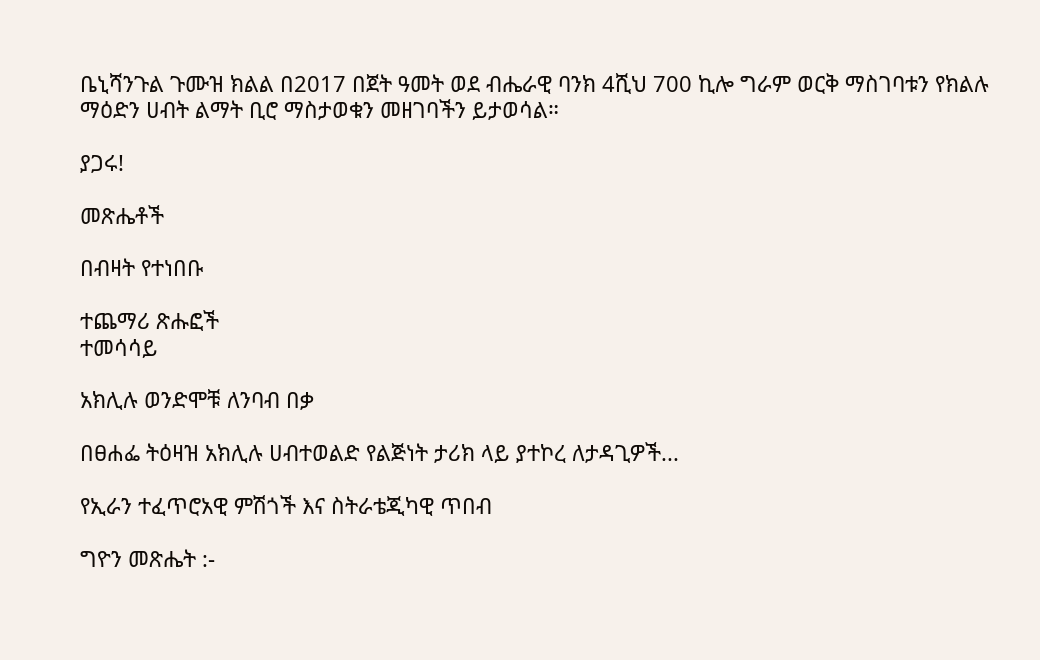ቤኒሻንጉል ጉሙዝ ክልል በ2017 በጀት ዓመት ወደ ብሔራዊ ባንክ 4ሺህ 700 ኪሎ ግራም ወርቅ ማስገባቱን የክልሉ ማዕድን ሀብት ልማት ቢሮ ማስታወቁን መዘገባችን ይታወሳል።

ያጋሩ!

መጽሔቶች

በብዛት የተነበቡ

ተጨማሪ ጽሑፎች
ተመሳሳይ

አክሊሉ ወንድሞቹ ለንባብ በቃ

በፀሐፌ ትዕዛዝ አክሊሉ ሀብተወልድ የልጅነት ታሪክ ላይ ያተኮረ ለታዳጊዎች...

የኢራን ተፈጥሮአዊ ምሽጎች እና ስትራቴጂካዊ ጥበብ

ግዮን መጽሔት :-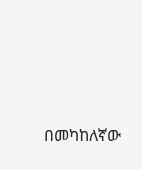በመካከለኛው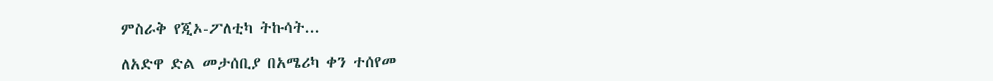ምስራቅ የጂኦ-ፖለቲካ ትኩሳት...

ለአድዋ ድል መታሰቢያ በአሜሪካ ቀን ተሰየመ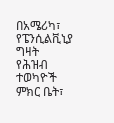በአሜሪካ፣ የፔንሲልቪኒያ ግዛት የሕዝብ ተወካዮች ምክር ቤት፣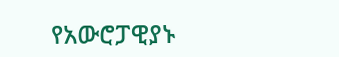የአውሮፓዊያኑ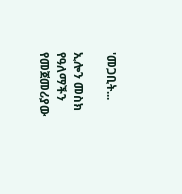'መጋቢት...

ኢሎን መስክ የዓለማችን የመጀመሪያው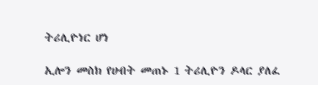ትሪሊዮነር ሆነ

ኢሎን መስክ የሀብት መጠኑ 1 ትሪሊዮን ዶላር ያለፈ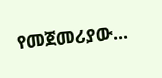የመጀመሪያው...